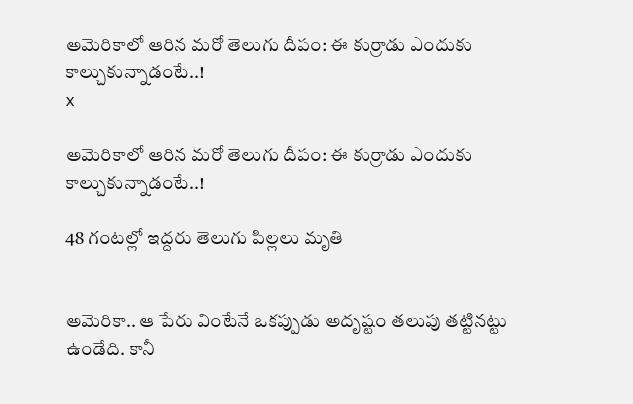అమెరికాలో ఆరిన మరో తెలుగు దీపం: ఈ కుర్రాడు ఎందుకు కాల్చుకున్నాడంటే..!
x

అమెరికాలో ఆరిన మరో తెలుగు దీపం: ఈ కుర్రాడు ఎందుకు కాల్చుకున్నాడంటే..!

48 గంటల్లో ఇద్దరు తెలుగు పిల్లలు మృతి


అమెరికా.. ఆ పేరు వింటేనే ఒకప్పుడు అదృష్టం తలుపు తట్టినట్టు ఉండేది. కానీ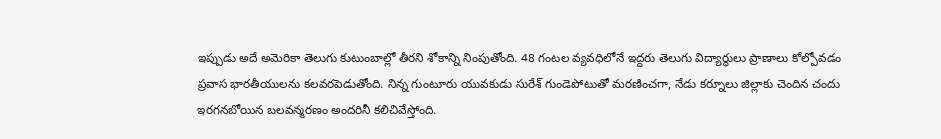ఇప్పుడు అదే అమెరికా తెలుగు కుటుంబాల్లో తీరని శోకాన్ని నింపుతోంది. 48 గంటల వ్యవధిలోనే ఇద్దరు తెలుగు విద్యార్థులు ప్రాణాలు కోల్పోవడం ప్రవాస భారతీయులను కలవరపెడుతోంది. నిన్న గుంటూరు యువకుడు సురేశ్ గుండెపోటుతో మరణించగా, నేడు కర్నూలు జిల్లాకు చెందిన చందు ఇరగనబోయిన బలవన్మరణం అందరినీ కలిచివేస్తోంది.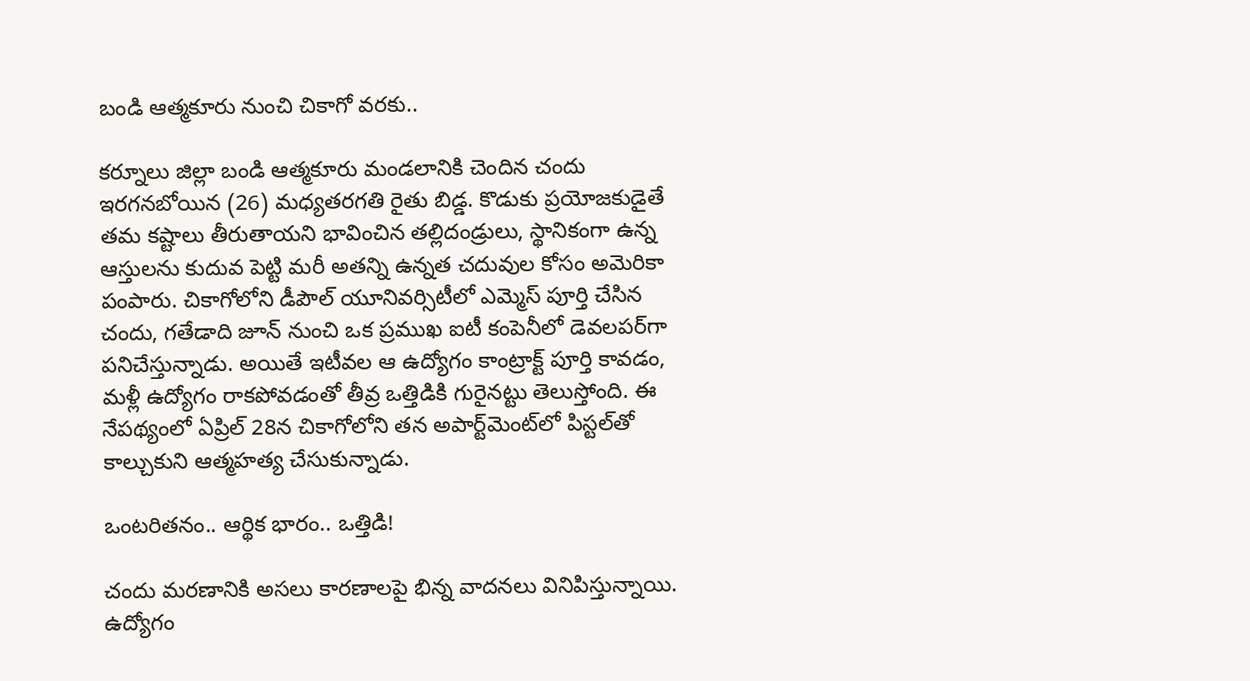బండి ఆత్మకూరు నుంచి చికాగో వరకు..

కర్నూలు జిల్లా బండి ఆత్మకూరు మండలానికి చెందిన చందు ఇరగనబోయిన (26) మధ్యతరగతి రైతు బిడ్డ. కొడుకు ప్రయోజకుడైతే తమ కష్టాలు తీరుతాయని భావించిన తల్లిదండ్రులు, స్థానికంగా ఉన్న ఆస్తులను కుదువ పెట్టి మరీ అతన్ని ఉన్నత చదువుల కోసం అమెరికా పంపారు. చికాగోలోని డీపౌల్ యూనివర్సిటీలో ఎమ్మెస్ పూర్తి చేసిన చందు, గతేడాది జూన్ నుంచి ఒక ప్రముఖ ఐటీ కంపెనీలో డెవలపర్‌గా పనిచేస్తున్నాడు. అయితే ఇటీవల ఆ ఉద్యోగం కాంట్రాక్ట్ పూర్తి కావడం, మళ్లీ ఉద్యోగం రాకపోవడంతో తీవ్ర ఒత్తిడికి గురైనట్టు తెలుస్తోంది. ఈ నేపథ్యంలో ఏప్రిల్ 28న చికాగోలోని తన అపార్ట్‌మెంట్‌లో పిస్టల్‌తో కాల్చుకుని ఆత్మహత్య చేసుకున్నాడు.

ఒంటరితనం.. ఆర్థిక భారం.. ఒత్తిడి!

చందు మరణానికి అసలు కారణాలపై భిన్న వాదనలు వినిపిస్తున్నాయి. ఉద్యోగం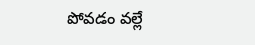పోవడం వల్లే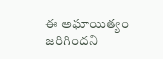ఈ అఘాయిత్యం జరిగిందని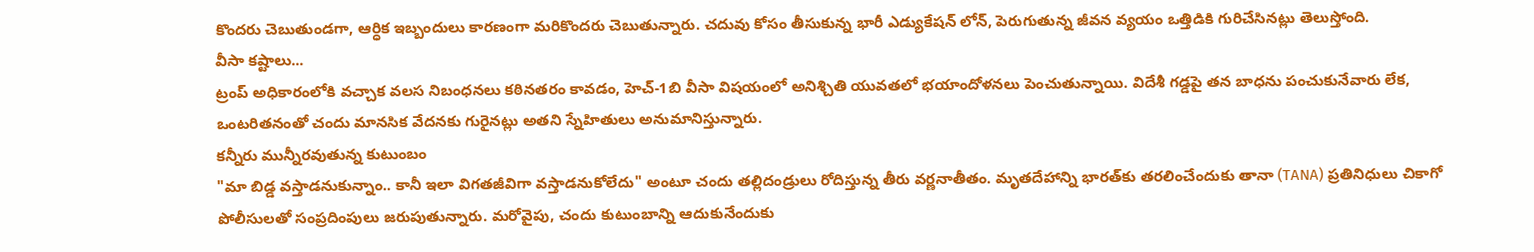కొందరు చెబుతుండగా, ఆర్ధిక ఇబ్బందులు కారణంగా మరికొందరు చెబుతున్నారు. చదువు కోసం తీసుకున్న భారీ ఎడ్యుకేషన్ లోన్, పెరుగుతున్న జీవన వ్యయం ఒత్తిడికి గురిచేసినట్లు తెలుస్తోంది.
వీసా కష్టాలు...
ట్రంప్ అధికారంలోకి వచ్చాక వలస నిబంధనలు కఠినతరం కావడం, హెచ్-1బి వీసా విషయంలో అనిశ్చితి యువతలో భయాందోళనలు పెంచుతున్నాయి. విదేశీ గడ్డపై తన బాధను పంచుకునేవారు లేక, ఒంటరితనంతో చందు మానసిక వేదనకు గురైనట్లు అతని స్నేహితులు అనుమానిస్తున్నారు.
కన్నీరు మున్నీరవుతున్న కుటుంబం
"మా బిడ్డ వస్తాడనుకున్నాం.. కానీ ఇలా విగతజీవిగా వస్తాడనుకోలేదు" అంటూ చందు తల్లిదండ్రులు రోదిస్తున్న తీరు వర్ణనాతీతం. మృతదేహాన్ని భారత్‌కు తరలించేందుకు తానా (TANA) ప్రతినిధులు చికాగో పోలీసులతో సంప్రదింపులు జరుపుతున్నారు. మరోవైపు, చందు కుటుంబాన్ని ఆదుకునేందుకు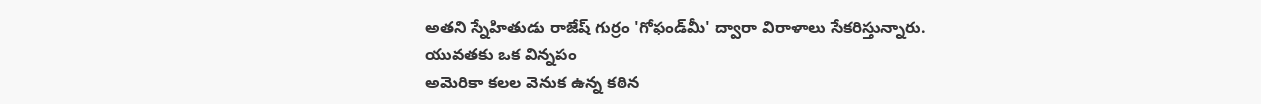అతని స్నేహితుడు రాజేష్ గుర్రం 'గోఫండ్‌మీ' ద్వారా విరాళాలు సేకరిస్తున్నారు.
యువతకు ఒక విన్నపం
అమెరికా కలల వెనుక ఉన్న కఠిన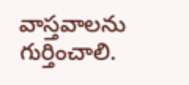వాస్తవాలను గుర్తించాలి.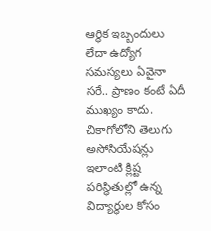ఆర్థిక ఇబ్బందులు లేదా ఉద్యోగ సమస్యలు ఏవైనా సరే.. ప్రాణం కంటే ఏదీ ముఖ్యం కాదు. చికాగోలోని తెలుగు అసోసియేషన్లు ఇలాంటి క్లిష్ట పరిస్థితుల్లో ఉన్న విద్యార్థుల కోసం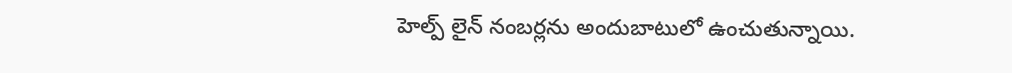హెల్ప్ లైన్ నంబర్లను అందుబాటులో ఉంచుతున్నాయి.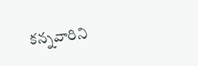కన్నవారిని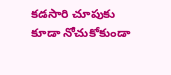కడసారి చూపుకు కూడా నోచుకోకుండా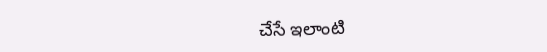చేసే ఇలాంటి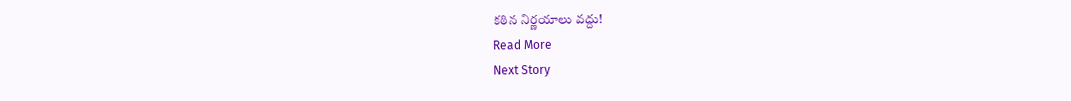కఠిన నిర్ణయాలు వద్దు!
Read More
Next Story